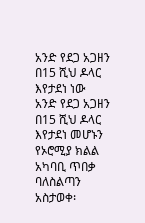አንድ የደጋ አጋዘን በ15 ሺህ ዶላር እየታደነ ነው
አንድ የደጋ አጋዘን በ15 ሺህ ዶላር እየታደነ መሆኑን የኦሮሚያ ክልል አካባቢ ጥበቃ ባለስልጣን አስታወቀ፡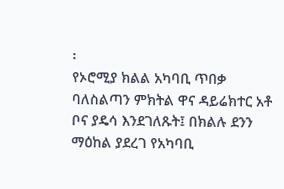፡
የኦሮሚያ ክልል አካባቢ ጥበቃ ባለስልጣን ምክትል ዋና ዳይሬክተር አቶ ቦና ያዴሳ እንደገለጹት፤ በክልሉ ደንን ማዕከል ያደረገ የአካባቢ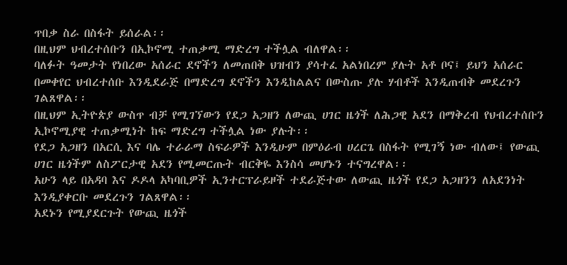ጥበቃ ስራ በስፋት ይሰራል፡፡
በዚህም ህብረተሰቡን በኢኮኖሚ ተጠቃሚ ማድረግ ተችሏል ብለዋል፡፡
ባለፉት ዓመታት የነበረው አሰራር ደኖችን ለመጠበቅ ህዝብን ያሳተፈ አልነበረም ያሉት አቶ ቦና፤ ይህን አሰራር በመቀየር ህብረተሰቡ እንዲደራጅ በማድረግ ደኖችን እንዲከልልና በውስጡ ያሉ ሃብቶች እንዲጠብቅ መደረጉን ገልጸዋል፡፡
በዚህም ኢትዮጵያ ውስጥ ብቻ የሚገኘውን የደጋ አጋዘን ለውጪ ሀገር ዜጎች ለሕጋዊ አደን በማቅረብ የህብረተሰቡን ኢኮኖሚያዊ ተጠቃሚነት ከፍ ማድረግ ተችሏል ነው ያሉት፡፡
የደጋ አጋዘን በአርሲ እና ባሌ ተራራማ ስፍራዎች እንዲሁም በምዕራብ ሀረርጌ በስፋት የሚገኝ ነው ብለው፤ የውጪ ሀገር ዜጎችም ለስፖርታዊ አደን የሚመርጡት ብርቅዬ እንስሳ መሆኑን ተናግረዋል፡፡
አሁን ላይ በአዳባ እና ዶዶላ አካባቢዎች ኢንተርፕራይዞች ተደራጅተው ለውጪ ዜጎች የደጋ አጋዘንን ለአደንነት እንዲያቀርቡ መደረጉን ገልጸዋል፡፡
አደኑን የሚያደርጉት የውጪ ዜጎች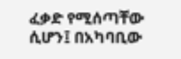ፈቃድ የሚሰጣቸው ሲሆን፤ በአካባቢው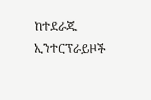ከተደራጁ ኢንተርፕራይዞች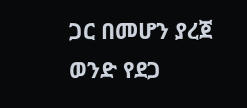ጋር በመሆን ያረጀ ወንድ የደጋ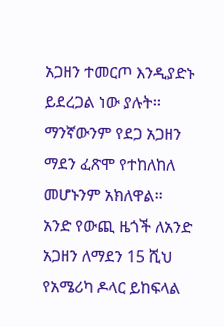አጋዘን ተመርጦ እንዲያድኑ ይደረጋል ነው ያሉት፡፡
ማንኛውንም የደጋ አጋዘን ማደን ፈጽሞ የተከለከለ መሆኑንም አክለዋል፡፡
አንድ የውጪ ዜጎች ለአንድ አጋዘን ለማደን 15 ሺህ የአሜሪካ ዶላር ይከፍላል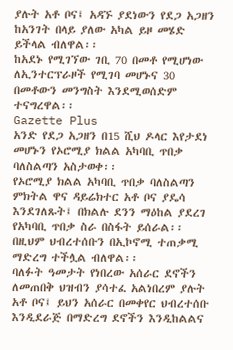ያሉት አቶ ቦና፤ አዳኙ ያደነውን የደጋ አጋዘን ከአንገት በላይ ያለው አካል ይዞ መሄድ ይችላል ብለዋል፡፡
ከአደኑ የሚገኘው ገቢ 70 በመቶ የሚሆነው ለኢንተርፕራዞች የሚገባ መሆኑና 30 በመቶውን መንግስት እንደሚወሰድም ተናግረዋል፡፡
Gazette Plus
አንድ የደጋ አጋዘን በ15 ሺህ ዶላር እየታደነ መሆኑን የኦሮሚያ ክልል አካባቢ ጥበቃ ባለስልጣን አስታወቀ፡፡
የኦሮሚያ ክልል አካባቢ ጥበቃ ባለስልጣን ምክትል ዋና ዳይሬክተር አቶ ቦና ያዴሳ እንደገለጹት፤ በክልሉ ደንን ማዕከል ያደረገ የአካባቢ ጥበቃ ስራ በስፋት ይሰራል፡፡
በዚህም ህብረተሰቡን በኢኮኖሚ ተጠቃሚ ማድረግ ተችሏል ብለዋል፡፡
ባለፉት ዓመታት የነበረው አሰራር ደኖችን ለመጠበቅ ህዝብን ያሳተፈ አልነበረም ያሉት አቶ ቦና፤ ይህን አሰራር በመቀየር ህብረተሰቡ እንዲደራጅ በማድረግ ደኖችን እንዲከልልና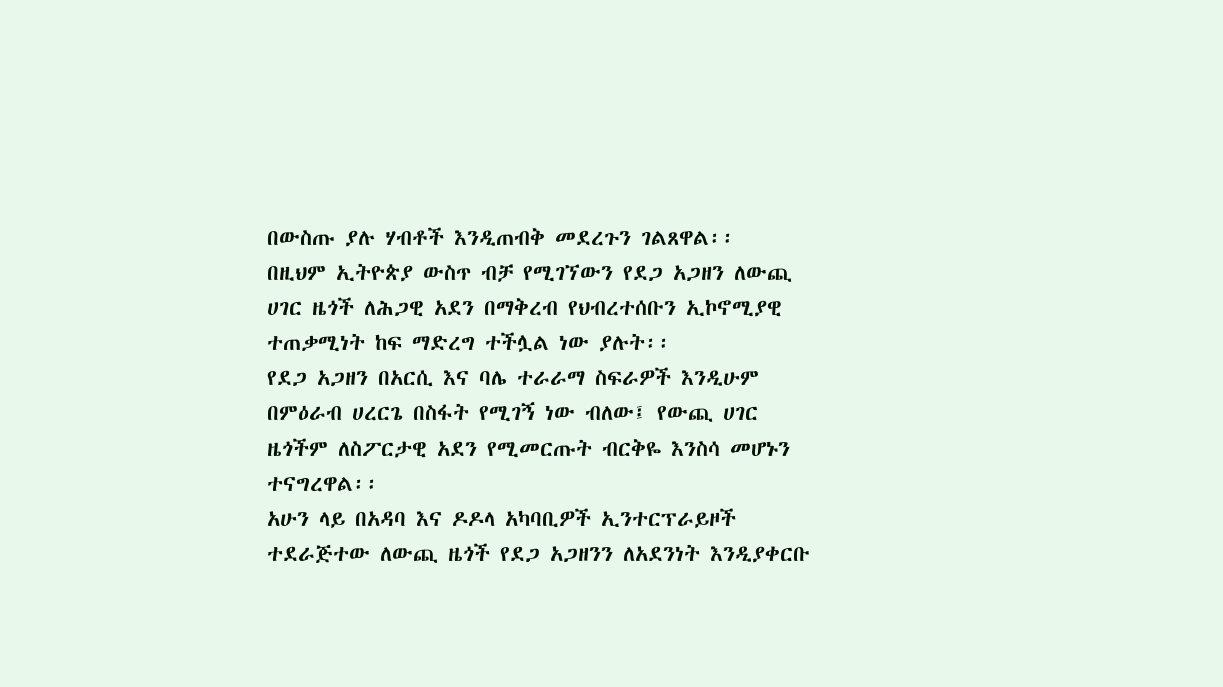በውስጡ ያሉ ሃብቶች እንዲጠብቅ መደረጉን ገልጸዋል፡፡
በዚህም ኢትዮጵያ ውስጥ ብቻ የሚገኘውን የደጋ አጋዘን ለውጪ ሀገር ዜጎች ለሕጋዊ አደን በማቅረብ የህብረተሰቡን ኢኮኖሚያዊ ተጠቃሚነት ከፍ ማድረግ ተችሏል ነው ያሉት፡፡
የደጋ አጋዘን በአርሲ እና ባሌ ተራራማ ስፍራዎች እንዲሁም በምዕራብ ሀረርጌ በስፋት የሚገኝ ነው ብለው፤ የውጪ ሀገር ዜጎችም ለስፖርታዊ አደን የሚመርጡት ብርቅዬ እንስሳ መሆኑን ተናግረዋል፡፡
አሁን ላይ በአዳባ እና ዶዶላ አካባቢዎች ኢንተርፕራይዞች ተደራጅተው ለውጪ ዜጎች የደጋ አጋዘንን ለአደንነት እንዲያቀርቡ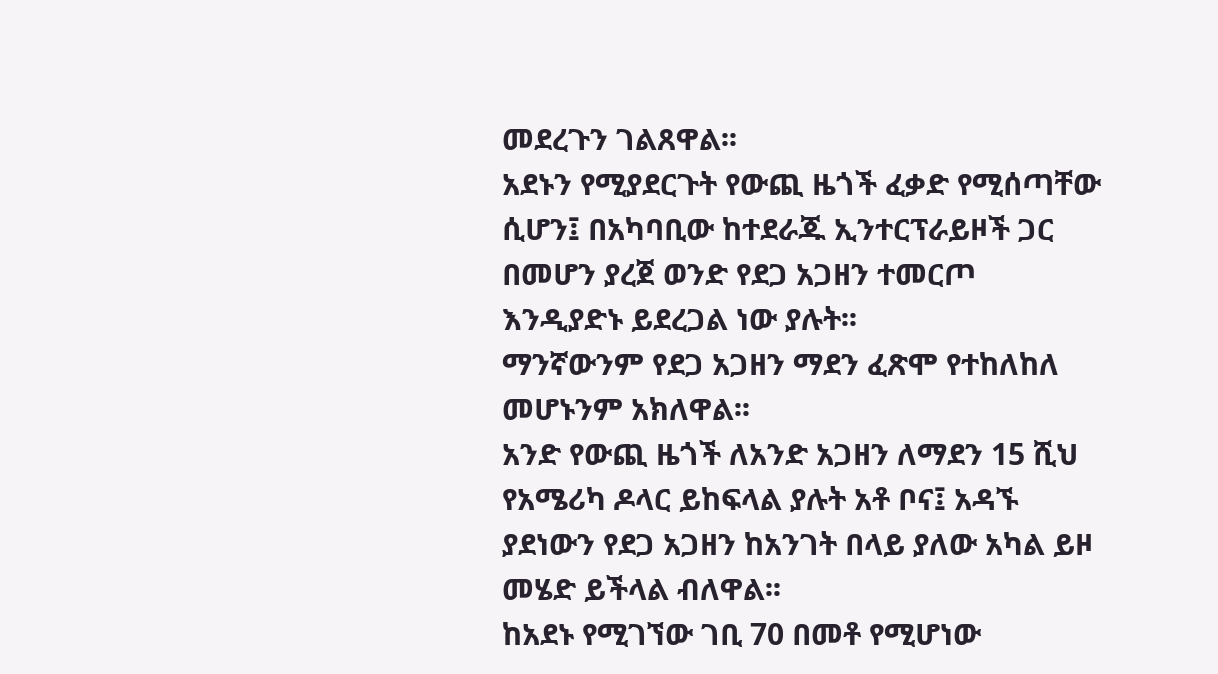መደረጉን ገልጸዋል፡፡
አደኑን የሚያደርጉት የውጪ ዜጎች ፈቃድ የሚሰጣቸው ሲሆን፤ በአካባቢው ከተደራጁ ኢንተርፕራይዞች ጋር በመሆን ያረጀ ወንድ የደጋ አጋዘን ተመርጦ እንዲያድኑ ይደረጋል ነው ያሉት፡፡
ማንኛውንም የደጋ አጋዘን ማደን ፈጽሞ የተከለከለ መሆኑንም አክለዋል፡፡
አንድ የውጪ ዜጎች ለአንድ አጋዘን ለማደን 15 ሺህ የአሜሪካ ዶላር ይከፍላል ያሉት አቶ ቦና፤ አዳኙ ያደነውን የደጋ አጋዘን ከአንገት በላይ ያለው አካል ይዞ መሄድ ይችላል ብለዋል፡፡
ከአደኑ የሚገኘው ገቢ 70 በመቶ የሚሆነው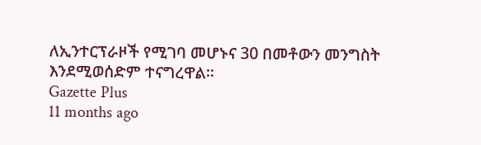ለኢንተርፕራዞች የሚገባ መሆኑና 30 በመቶውን መንግስት እንደሚወሰድም ተናግረዋል፡፡
Gazette Plus
11 months ago